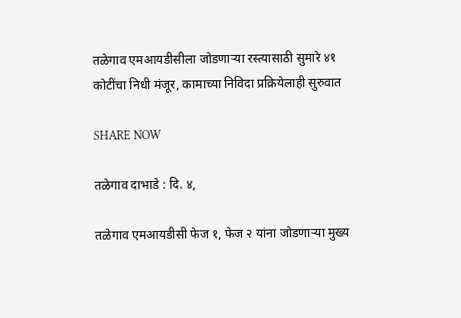तळेगाव एमआयडीसीला जोडणाऱ्या रस्त्यासाठी सुमारे ४१ कोटींचा निधी मंजूर, कामाच्या निविदा प्रक्रियेलाही सुरुवात

SHARE NOW

तळेगाव दाभाडे : दि. ४,

तळेगाव एमआयडीसी फेज १, फेज २ यांना जोडणाऱ्या मुख्य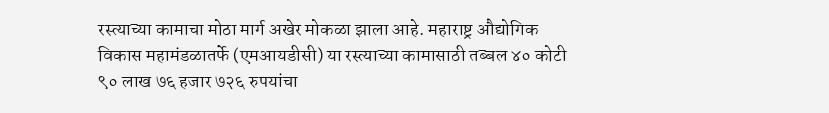रस्त्याच्या कामाचा मोठा मार्ग अखेर मोकळा झाला आहे. महाराष्ट्र औद्योगिक विकास महामंडळातर्फे (एमआयडीसी) या रस्त्याच्या कामासाठी तब्बल ४० कोटी ९० लाख ७६ हजार ७२६ रुपयांचा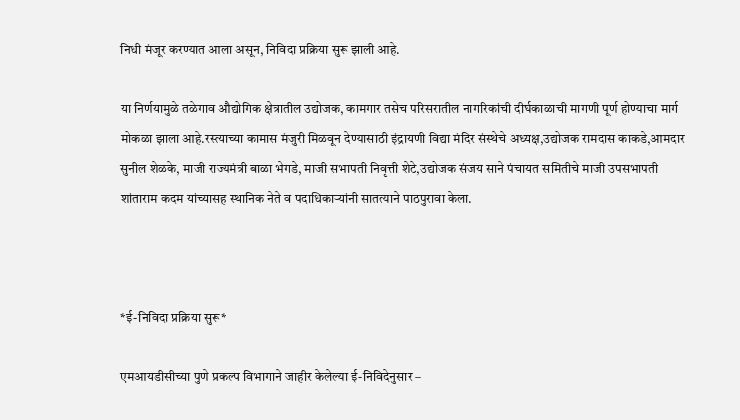निधी मंजूर करण्यात आला असून, निविदा प्रक्रिया सुरू झाली आहे.

या निर्णयामुळे तळेगाव औद्योगिक क्षेत्रातील उद्योजक, कामगार तसेच परिसरातील नागरिकांची दीर्घकाळाची मागणी पूर्ण होण्याचा मार्ग मोकळा झाला आहे.रस्त्याच्या कामास मंजुरी मिळवून देण्यासाठी इंद्रायणी विद्या मंदिर संस्थेचे अध्यक्ष,उद्योजक रामदास काकडे,आमदार सुनील शेळके, माजी राज्यमंत्री बाळा भेगडे, माजी सभापती निवृत्ती शेटे,उद्योजक संजय साने पंचायत समितीचे माजी उपसभापती शांताराम कदम यांच्यासह स्थानिक नेते व पदाधिकाऱ्यांनी सातत्याने पाठपुरावा केला.



*ई-निविदा प्रक्रिया सुरू*

एमआयडीसीच्या पुणे प्रकल्प विभागाने जाहीर केलेल्या ई-निविदेनुसार –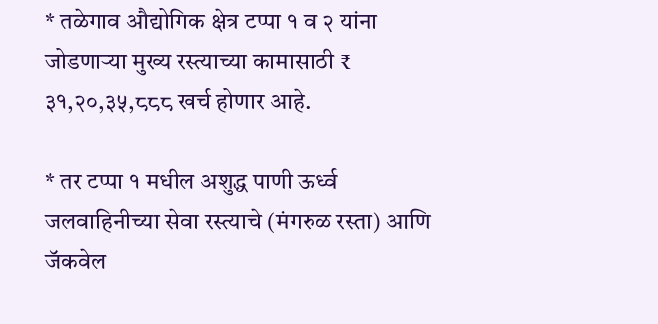* तळेगाव औद्योगिक क्षेत्र टप्पा १ व २ यांना जोडणाऱ्या मुख्य रस्त्याच्या कामासाठी ₹ ३१,२०,३५,८८८ खर्च होणार आहे.

* तर टप्पा १ मधील अशुद्ध पाणी ऊर्ध्व जलवाहिनीच्या सेवा रस्त्याचे (मंगरुळ रस्ता) आणि जॅकवेल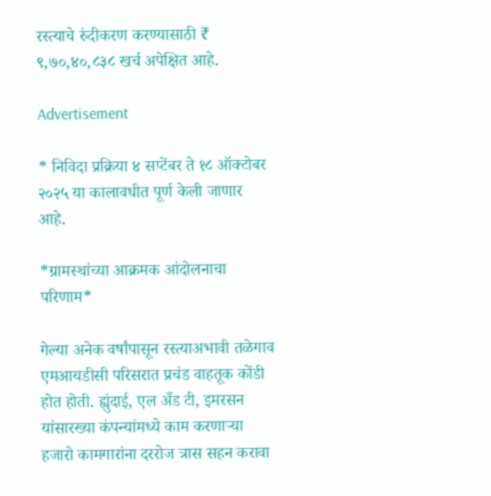रस्त्याचे रुंदीकरण करण्यासाठी ₹ ९,७०,४०,८३८ खर्च अपेक्षित आहे.

Advertisement

* निविदा प्रक्रिया ४ सप्टेंबर ते १८ ऑक्टोबर २०२५ या कालावधीत पूर्ण केली जाणार आहे.

*ग्रामस्थांच्या आक्रमक आंदोलनाचा परिणाम*

गेल्या अनेक वर्षांपासून रस्त्याअभावी तळेगाव एमआयडीसी परिसरात प्रचंड वाहतूक कोंडी होत होती. ह्युंदाई, एल अँड टी, इमरसन यांसारख्या कंपन्यांमध्ये काम करणाऱ्या हजारो कामगारांना दररोज त्रास सहन करावा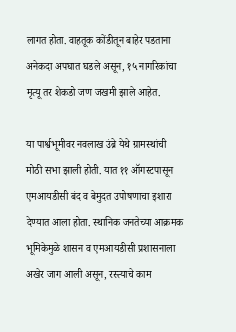लागत होता. वाहतूक कोंडीतून बाहेर पडताना अनेकदा अपघात घडले असून, १५ नागरिकांचा मृत्यू तर शेकडो जण जखमी झाले आहेत.

या पार्श्वभूमीवर नवलाख उंब्रे येथे ग्रामस्थांची मोठी सभा झाली होती. यात ११ ऑगस्टपासून एमआयडीसी बंद व बेमुदत उपोषणाचा इशारा देण्यात आला होता. स्थानिक जनतेच्या आक्रमक भूमिकेमुळे शासन व एमआयडीसी प्रशासनाला अखेर जाग आली असून, रस्त्याचे काम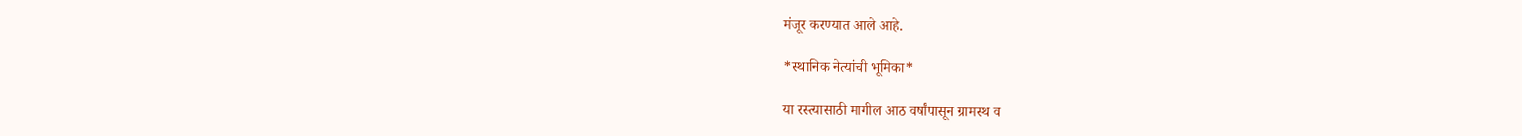मंजूर करण्यात आले आहे.

*स्थानिक नेत्यांची भूमिका*

या रस्त्यासाठी मागील आठ वर्षांपासून ग्रामस्थ व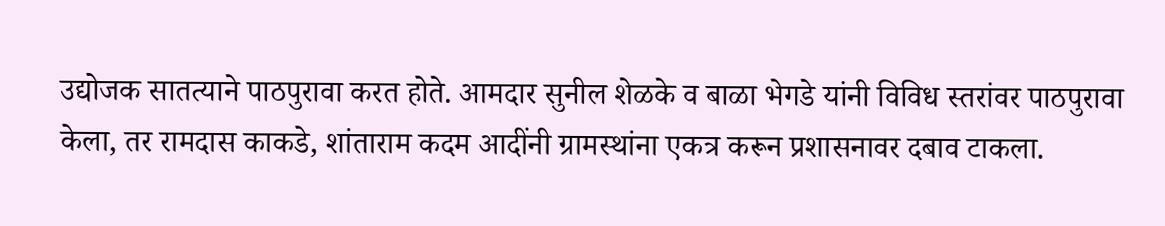उद्योजक सातत्याने पाठपुरावा करत होते. आमदार सुनील शेळके व बाळा भेगडे यांनी विविध स्तरांवर पाठपुरावा केला, तर रामदास काकडे, शांताराम कदम आदींनी ग्रामस्थांना एकत्र करून प्रशासनावर दबाव टाकला.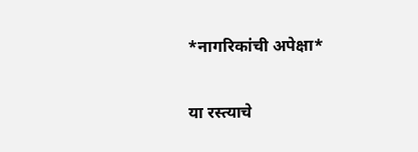*नागरिकांची अपेक्षा*

या रस्त्याचे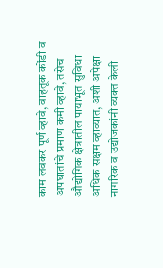काम लवकर पूर्ण व्हावे, वाहतूक कोंडी व अपघातांचे प्रमाण कमी व्हावे, तसेच औद्योगिक क्षेत्रातील पायाभूत सुविधा अधिक सक्षम व्हाव्यात, अशी अपेक्षा नागरिक व उद्योजकांनी व्यक्त केली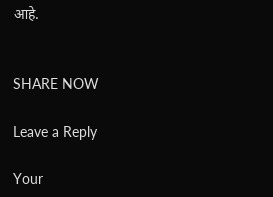आहे.


SHARE NOW

Leave a Reply

Your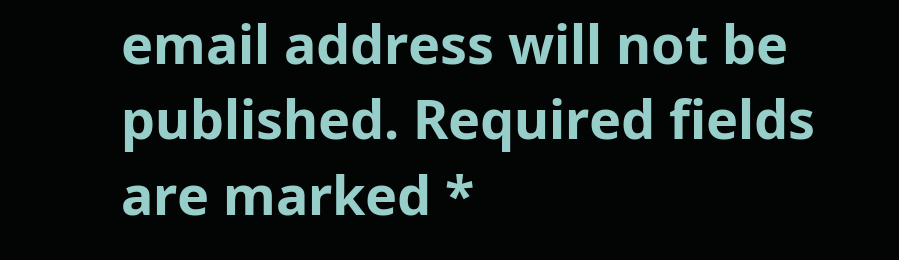email address will not be published. Required fields are marked *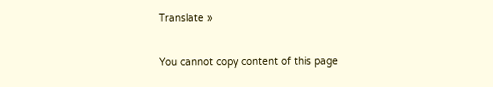Translate »

You cannot copy content of this page